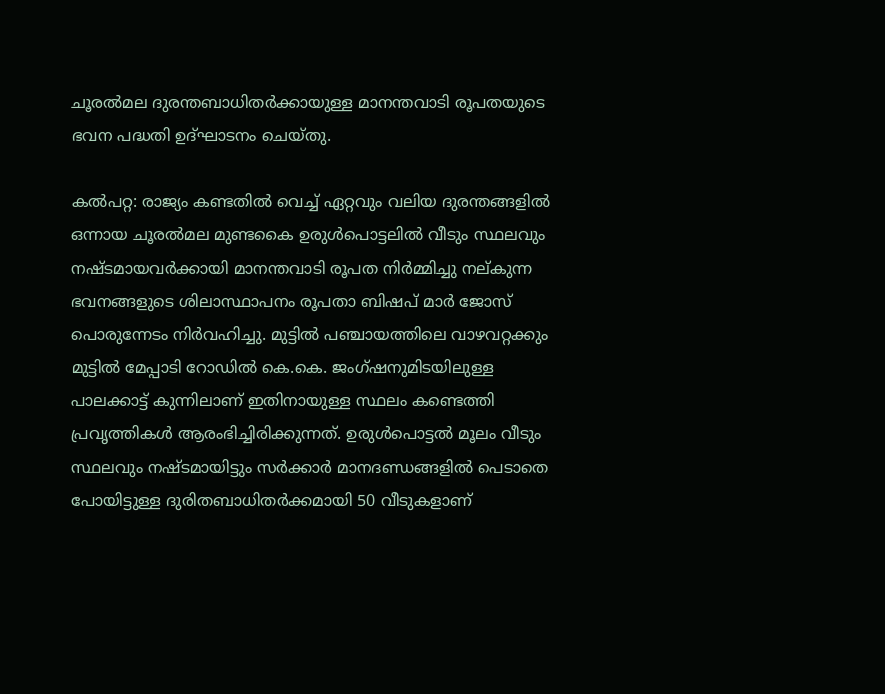ചൂരൽമല ദുരന്തബാധിതർക്കായുള്ള മാനന്തവാടി രൂപതയുടെ ഭവന പദ്ധതി ഉദ്ഘാടനം ചെയ്തു.

കൽപറ്റ: രാജ്യം കണ്ടതിൽ വെച്ച് ഏറ്റവും വലിയ ദുരന്തങ്ങളിൽ ഒന്നായ ചൂരൽമല മുണ്ടകൈ ഉരുൾപൊട്ടലിൽ വീടും സ്ഥലവും നഷ്ടമായവർക്കായി മാനന്തവാടി രൂപത നിർമ്മിച്ചു നല്കുന്ന ഭവനങ്ങളുടെ ശിലാസ്ഥാപനം രൂപതാ ബിഷപ് മാര്‍ ജോസ് പൊരുന്നേടം നിർവഹിച്ചു. മുട്ടിൽ പഞ്ചായത്തിലെ വാഴവറ്റക്കും മുട്ടിൽ മേപ്പാടി റോഡിൽ കെ.കെ. ജംഗ്ഷനുമിടയിലുള്ള പാലക്കാട്ട് കുന്നിലാണ് ഇതിനായുള്ള സ്ഥലം കണ്ടെത്തി പ്രവൃത്തികൾ ആരംഭിച്ചിരിക്കുന്നത്. ഉരുൾപൊട്ടൽ മൂലം വീടും സ്ഥലവും നഷ്ടമായിട്ടും സർക്കാർ മാനദണ്ഡങ്ങളിൽ പെടാതെ പോയിട്ടുള്ള ദുരിതബാധിതർക്കമായി 50 വീടുകളാണ്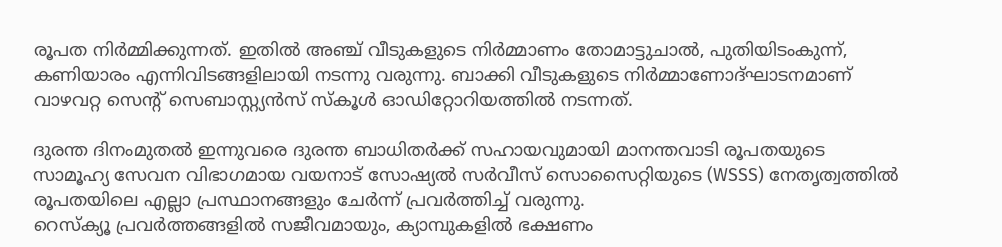രൂപത നിർമ്മിക്കുന്നത്. ഇതിൽ അഞ്ച് വീടുകളുടെ നിർമ്മാണം തോമാട്ടുചാൽ, പുതിയിടംകുന്ന്, കണിയാരം എന്നിവിടങ്ങളിലായി നടന്നു വരുന്നു. ബാക്കി വീടുകളുടെ നിർമ്മാണോദ്ഘാടനമാണ് വാഴവറ്റ സെന്റ് സെബാസ്റ്റ്യൻസ് സ്കൂൾ ഓഡിറ്റോറിയത്തിൽ നടന്നത്.

ദുരന്ത ദിനംമുതൽ ഇന്നുവരെ ദുരന്ത ബാധിതർക്ക് സഹായവുമായി മാനന്തവാടി രൂപതയുടെ സാമൂഹ്യ സേവന വിഭാഗമായ വയനാട് സോഷ്യൽ സർവീസ് സൊസൈറ്റിയുടെ (WSSS) നേതൃത്വത്തിൽ രൂപതയിലെ എല്ലാ പ്രസ്ഥാനങ്ങളും ചേർന്ന് പ്രവർത്തിച്ച് വരുന്നു.
റെസ്ക്യൂ പ്രവർത്തങ്ങളിൽ സജീവമായും, ക്യാമ്പുകളിൽ ഭക്ഷണം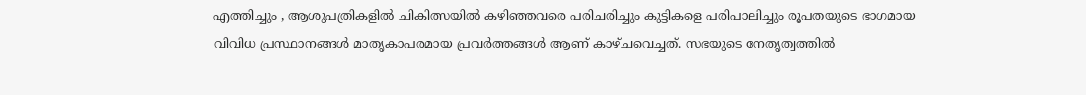എത്തിച്ചും , ആശുപത്രികളിൽ ചികിത്സയിൽ കഴിഞ്ഞവരെ പരിചരിച്ചും കുട്ടികളെ പരിപാലിച്ചും രൂപതയുടെ ഭാഗമായ വിവിധ പ്രസ്ഥാനങ്ങൾ മാതൃകാപരമായ പ്രവർത്തങ്ങൾ ആണ് കാഴ്ചവെച്ചത്. സഭയുടെ നേതൃത്വത്തിൽ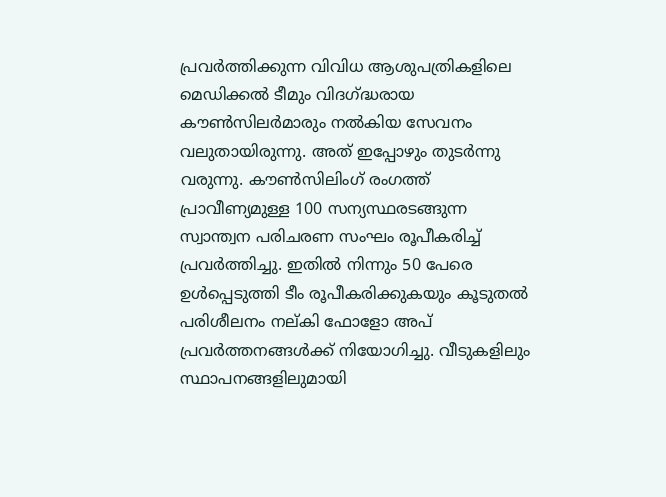പ്രവർത്തിക്കുന്ന വിവിധ ആശുപത്രികളിലെ മെഡിക്കൽ ടീമും വിദഗ്ദ്ധരായ കൗൺസിലർമാരും നൽകിയ സേവനം വലുതായിരുന്നു. അത് ഇപ്പോഴും തുടർന്നു വരുന്നു. കൗൺസിലിംഗ് രംഗത്ത് പ്രാവീണ്യമുള്ള 100 സന്യസ്ഥരടങ്ങുന്ന സ്വാന്ത്വന പരിചരണ സംഘം രൂപീകരിച്ച് പ്രവർത്തിച്ചു. ഇതിൽ നിന്നും 50 പേരെ ഉൾപ്പെടുത്തി ടീം രൂപീകരിക്കുകയും കൂടുതൽ പരിശീലനം നല്കി ഫോളോ അപ് പ്രവർത്തനങ്ങൾക്ക് നിയോഗിച്ചു. വീടുകളിലും സ്ഥാപനങ്ങളിലുമായി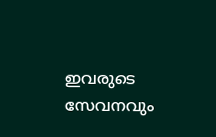ഇവരുടെ സേവനവും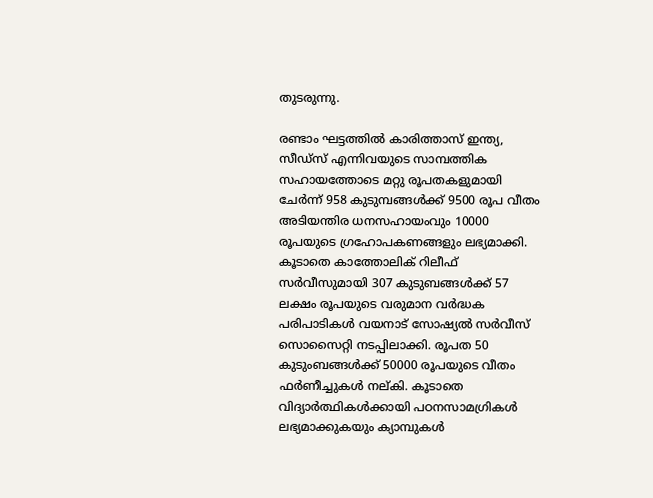തുടരുന്നു.

രണ്ടാം ഘട്ടത്തിൽ കാരിത്താസ് ഇന്ത്യ, സീഡ്‌സ് എന്നിവയുടെ സാമ്പത്തിക സഹായത്തോടെ മറ്റു രൂപതകളുമായി ചേർന്ന് 958 കുടുമ്പങ്ങൾക്ക് 9500 രൂപ വീതം അടിയന്തിര ധനസഹായംവും 10000 രൂപയുടെ ഗ്രഹോപകണങ്ങളും ലഭ്യമാക്കി. കൂടാതെ കാത്തോലിക് റിലീഫ് സർവീസുമായി 307 കുടുബങ്ങൾക്ക് 57 ലക്ഷം രൂപയുടെ വരുമാന വർദ്ധക പരിപാടികൾ വയനാട് സോഷ്യൽ സർവീസ് സൊസൈറ്റി നടപ്പിലാക്കി. രൂപത 50 കുടുംബങ്ങൾക്ക് 50000 രൂപയുടെ വീതം ഫർണീച്ചുകൾ നല്‌കി. കൂടാതെ വിദ്യാർത്ഥികൾക്കായി പഠനസാമഗ്രികൾ ലഭ്യമാക്കുകയും ക്യാമ്പുകൾ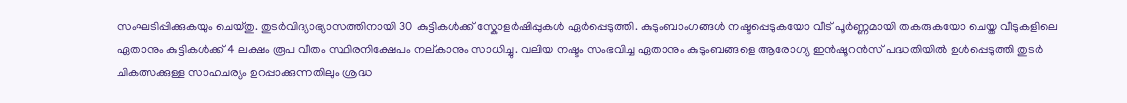സംഘടിപ്പിക്കുകയും ചെയ്തു. തുടർവിദ്യാഭ്യാസത്തിനായി 30 കുട്ടികൾക്ക് സ്കോളർഷിപ്പുകൾ ഏർപ്പെടുത്തി. കുടുംബാംഗങ്ങൾ നഷ്ടപ്പെടുകയോ വീട് പൂർണ്ണമായി തകരുകയോ ചെയ്ത വീടുകളിലെ ഏതാനും കുട്ടികൾക്ക് 4 ലക്ഷം രൂപ വീതം സ്ഥിരനിക്ഷേപം നല്കാനും സാധിച്ചു. വലിയ നഷ്ടം സംഭവിച്ച ഏതാനും കുടുംബങ്ങളെ ആരോഗ്യ ഇൻഷൂറൻസ് പദ്ധതിയിൽ ഉൾപ്പെടുത്തി തുടർ ചികത്സക്കുള്ള സാഹചര്യം ഉറപ്പാക്കുന്നതിലും ശ്രദ്ധ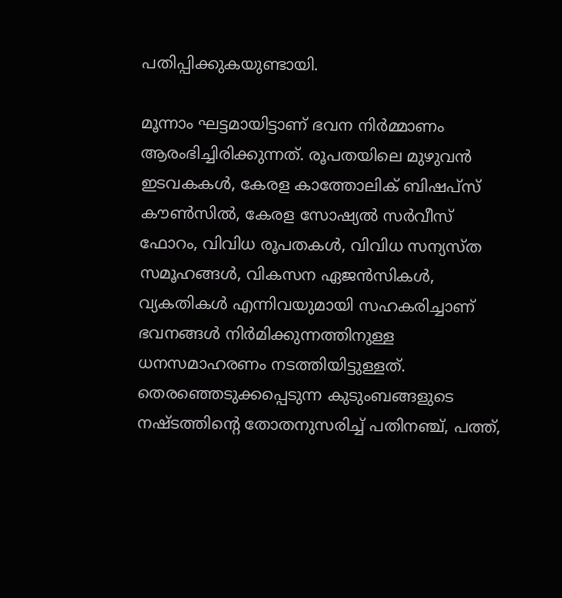പതിപ്പിക്കുകയുണ്ടായി.

മൂന്നാം ഘട്ടമായിട്ടാണ് ഭവന നിർമ്മാണം ആരംഭിച്ചിരിക്കുന്നത്. രൂപതയിലെ മുഴുവൻ ഇടവകകൾ, കേരള കാത്തോലിക് ബിഷപ്‌സ് കൗൺസിൽ, കേരള സോഷ്യൽ സർവീസ് ഫോറം, വിവിധ രൂപതകൾ, വിവിധ സന്യസ്ത സമൂഹങ്ങൾ, വികസന ഏജൻസികൾ, വ്യകതികൾ എന്നിവയുമായി സഹകരിച്ചാണ് ഭവനങ്ങൾ നിർമിക്കുന്നത്തിനുള്ള ധനസമാഹരണം നടത്തിയിട്ടുള്ളത്. തെരഞ്ഞെടുക്കപ്പെടുന്ന കുടുംബങ്ങളുടെ നഷ്ടത്തിന്റെ തോതനുസരിച്ച് പതിനഞ്ച്, പത്ത്,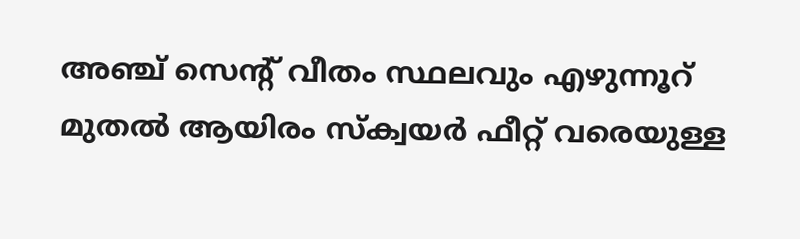അഞ്ച് സെന്റ് വീതം സ്ഥലവും എഴുന്നൂറ് മുതൽ ആയിരം സ്ക്വയർ ഫീറ്റ് വരെയുള്ള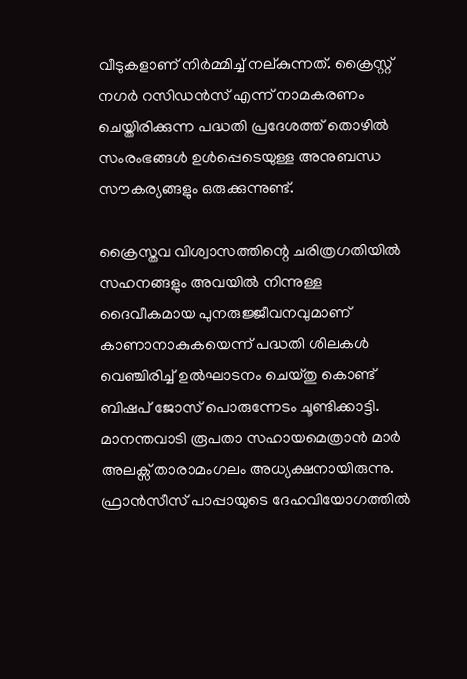വീടുകളാണ് നിർമ്മിച്ച് നല്കുന്നത്. ക്രൈസ്റ്റ് നഗർ റസിഡൻസ് എന്ന് നാമകരണം ചെയ്തിരിക്കുന്ന പദ്ധതി പ്രദേശത്ത് തൊഴിൽ സംരംഭങ്ങൾ ഉൾപ്പെടെയുള്ള അനുബന്ധ സൗകര്യങ്ങളും ഒരുക്കുന്നുണ്ട്.

ക്രൈസ്തവ വിശ്വാസത്തിന്റെ ചരിത്രഗതിയിൽ സഹനങ്ങളും അവയിൽ നിന്നുള്ള ദൈവീകമായ പുനരുജ്ജീവനവുമാണ് കാണാനാകുകയെന്ന് പദ്ധതി ശിലകൾ വെഞ്ചിരിച്ച് ഉൽഘാടനം ചെയ്തു കൊണ്ട് ബിഷപ് ജോസ് പൊരുന്നേടം ചൂണ്ടിക്കാട്ടി. മാനന്തവാടി രൂപതാ സഹായമെത്രാൻ മാർ അലക്സ് താരാമംഗലം അധ്യക്ഷനായിരുന്നു. ഫ്രാൻസീസ് പാപ്പായുടെ ദേഹവിയോഗത്തിൽ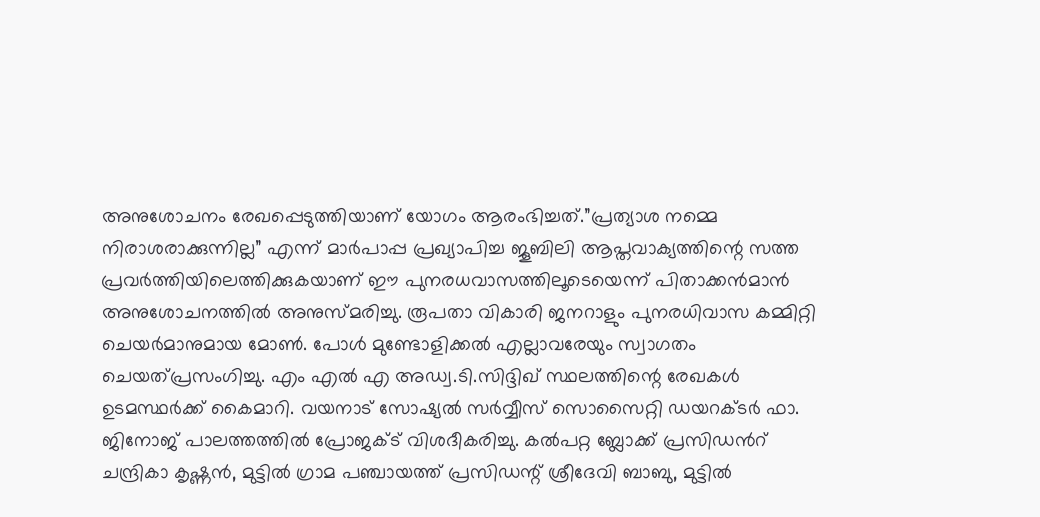അനുശോചനം രേഖപ്പെടുത്തിയാണ്‌ യോഗം ആരംഭിച്ചത്.”പ്രത്യാശ നമ്മെ നിരാശരാക്കുന്നില്ല” എന്ന് മാർപാപ്പ പ്രഖ്യാപിച്ച ജൂബിലി ആപ്തവാക്യത്തിന്റെ സത്ത പ്രവർത്തിയിലെത്തിക്കുകയാണ് ഈ പുനരധവാസത്തിലൂടെയെന്ന് പിതാക്കൻമാൻ അനുശോചനത്തിൽ അനുസ്മരിച്ചു. രൂപതാ വികാരി ജനറാളും പുനരധിവാസ കമ്മിറ്റി ചെയർമാനുമായ മോൺ. പോൾ മുണ്ടോളിക്കൽ എല്ലാവരേയും സ്വാഗതം ചെയത്പ്രസംഗിച്ചു. എം എൽ എ അഡ്വ.ടി.സിദ്ദിഖ് സ്ഥലത്തിന്റെ രേഖകൾ ഉടമസ്ഥർക്ക് കൈമാറി. വയനാട് സോഷ്യൽ സർവ്വീസ് സൊസൈറ്റി ഡയറക്ടർ ഫാ. ജിനോജ് പാലത്തത്തിൽ പ്രോജക്ട് വിശദീകരിച്ചു. കൽപറ്റ ബ്ലോക്ക് പ്രസിഡൻറ് ചന്ദ്രികാ കൃഷ്ണൻ, മുട്ടിൽ ഗ്രാമ പഞ്ചായത്ത് പ്രസിഡന്റ് ശ്രീദേവി ബാബു, മുട്ടിൽ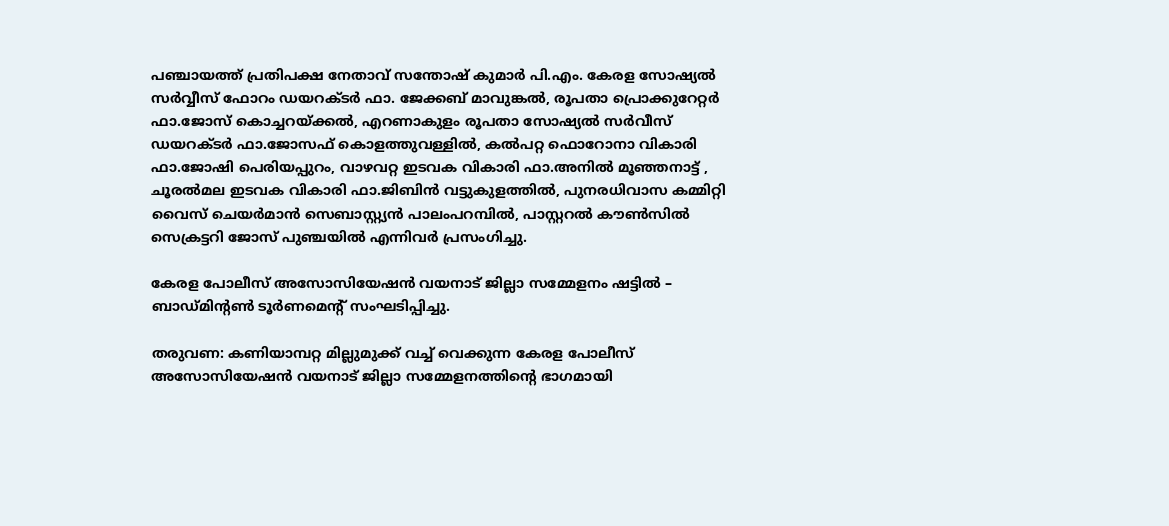പഞ്ചായത്ത് പ്രതിപക്ഷ നേതാവ് സന്തോഷ് കുമാർ പി.എം. കേരള സോഷ്യൽ സർവ്വീസ് ഫോറം ഡയറക്ടർ ഫാ. ജേക്കബ് മാവുങ്കൽ, രൂപതാ പ്രൊക്കുറേറ്റർ ഫാ.ജോസ് കൊച്ചറയ്ക്കൽ, എറണാകുളം രൂപതാ സോഷ്യൽ സർവീസ് ഡയറക്ടർ ഫാ.ജോസഫ് കൊളത്തുവള്ളിൽ, കൽപറ്റ ഫൊറോനാ വികാരി ഫാ.ജോഷി പെരിയപ്പുറം, വാഴവറ്റ ഇടവക വികാരി ഫാ.അനിൽ മൂഞ്ഞനാട്ട് , ചൂരൽമല ഇടവക വികാരി ഫാ.ജിബിൻ വട്ടുകുളത്തിൽ, പുനരധിവാസ കമ്മിറ്റി വൈസ് ചെയർമാൻ സെബാസ്റ്റ്യൻ പാലംപറമ്പിൽ, പാസ്റ്ററൽ കൗൺസിൽ സെക്രട്ടറി ജോസ് പുഞ്ചയിൽ എന്നിവർ പ്രസംഗിച്ചു.

കേരള പോലീസ് അസോസിയേഷൻ വയനാട് ജില്ലാ സമ്മേളനം ഷട്ടിൽ – ബാഡ്മിന്റൺ ടൂർണമെന്റ് സംഘടിപ്പിച്ചു.

തരുവണ: കണിയാമ്പറ്റ മില്ലുമുക്ക് വച്ച് വെക്കുന്ന കേരള പോലീസ് അസോസിയേഷൻ വയനാട് ജില്ലാ സമ്മേളനത്തിന്റെ ഭാഗമായി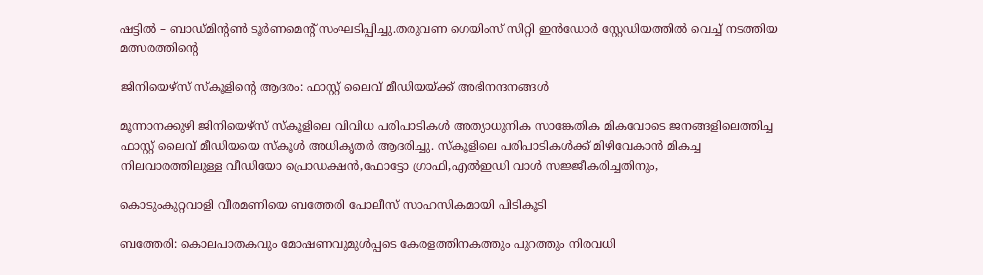ഷട്ടിൽ – ബാഡ്മിന്റൺ ടൂർണമെന്റ് സംഘടിപ്പിച്ചു.തരുവണ ഗെയിംസ് സിറ്റി ഇൻഡോർ സ്റ്റേഡിയത്തിൽ വെച്ച് നടത്തിയ മത്സരത്തിൻ്റെ

ജിനിയെഴ്സ് സ്കൂളിന്റെ ആദരം: ഫാസ്റ്റ് ലൈവ് മീഡിയയ്ക്ക് അഭിനന്ദനങ്ങൾ

മൂന്നാനക്കുഴി ജിനിയെഴ്സ് സ്കൂളിലെ വിവിധ പരിപാടികൾ അത്യാധുനിക സാങ്കേതിക മികവോടെ ജനങ്ങളിലെത്തിച്ച ഫാസ്റ്റ് ലൈവ് മീഡിയയെ സ്കൂൾ അധികൃതർ ആദരിച്ചു. സ്കൂളിലെ പരിപാടികൾക്ക് മിഴിവേകാൻ മികച്ച നിലവാരത്തിലുള്ള വീഡിയോ പ്രൊഡക്ഷൻ,ഫോട്ടോ ഗ്രാഫി,എൽഇഡി വാൾ സജ്ജീകരിച്ചതിനും,

കൊടുംകുറ്റവാളി വീരമണിയെ ബത്തേരി പോലീസ് സാഹസികമായി പിടികൂടി

ബത്തേരി: കൊലപാതകവും മോഷണവുമുൾപ്പടെ കേരളത്തിനകത്തും പുറത്തും നിരവധി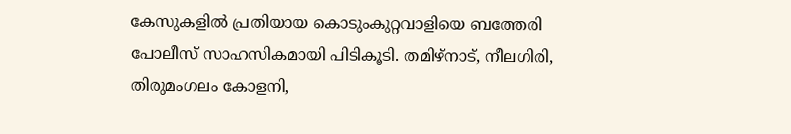കേസുകളിൽ പ്രതിയായ കൊടുംകുറ്റവാളിയെ ബത്തേരി പോലീസ് സാഹസികമായി പിടികൂടി. തമിഴ്നാട്, നീലഗിരി, തിരുമംഗലം കോളനി,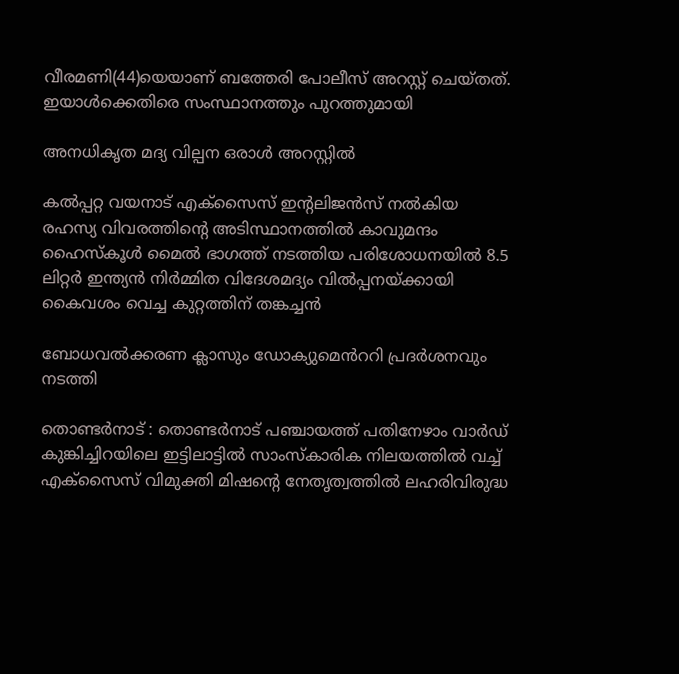വീരമണി(44)യെയാണ് ബത്തേരി പോലീസ് അറസ്റ്റ് ചെയ്തത്. ഇയാൾക്കെതിരെ സംസ്ഥാനത്തും പുറത്തുമായി

അനധികൃത മദ്യ വില്പന ഒരാൾ അറസ്റ്റിൽ

കൽപ്പറ്റ വയനാട് എക്സൈസ് ഇന്റലിജൻസ് നൽകിയ രഹസ്യ വിവരത്തിന്റെ അടിസ്ഥാനത്തിൽ കാവുമന്ദം ഹൈസ്കൂൾ മൈൽ ഭാഗത്ത് നടത്തിയ പരിശോധനയിൽ 8.5 ലിറ്റർ ഇന്ത്യൻ നിർമ്മിത വിദേശമദ്യം വിൽപ്പനയ്ക്കായി കൈവശം വെച്ച കുറ്റത്തിന് തങ്കച്ചൻ

ബോധവൽക്കരണ ക്ലാസും ഡോക്യുമെൻററി പ്രദർശനവും നടത്തി

തൊണ്ടർനാട് : തൊണ്ടർനാട് പഞ്ചായത്ത് പതിനേഴാം വാർഡ് കുങ്കിച്ചിറയിലെ ഇട്ടിലാട്ടിൽ സാംസ്കാരിക നിലയത്തിൽ വച്ച് എക്സൈസ് വിമുക്തി മിഷന്റെ നേതൃത്വത്തിൽ ലഹരിവിരുദ്ധ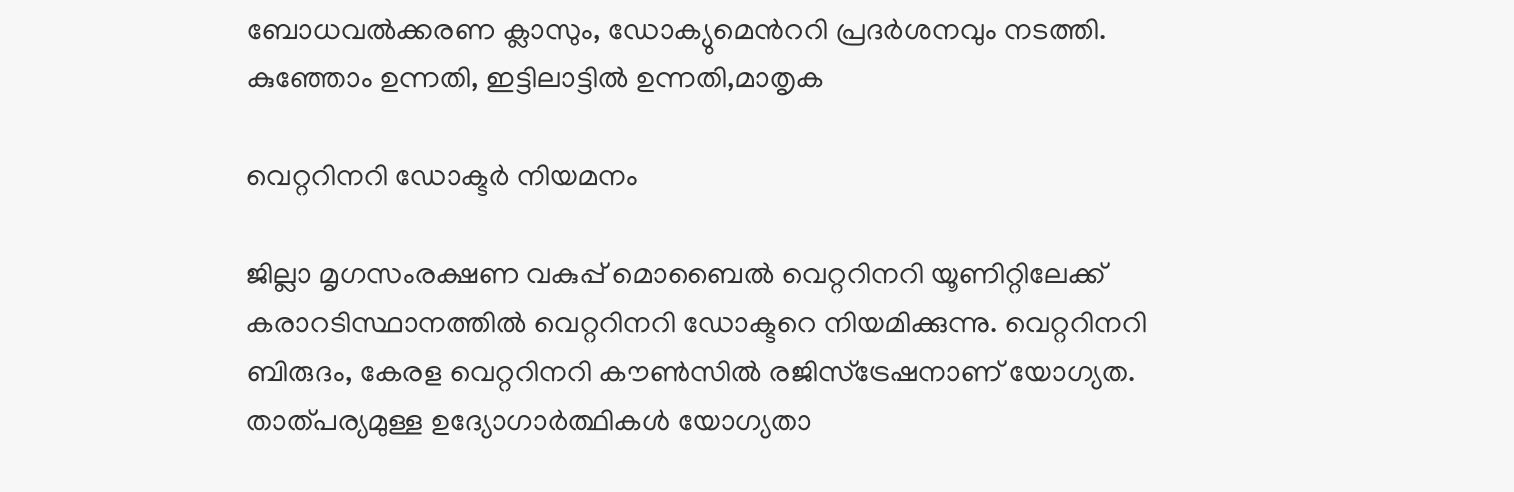ബോധവൽക്കരണ ക്ലാസും, ഡോക്യുമെൻററി പ്രദർശനവും നടത്തി. കുഞ്ഞോം ഉന്നതി, ഇട്ടിലാട്ടിൽ ഉന്നതി,മാതൃക

വെറ്ററിനറി ഡോക്ടര്‍ നിയമനം

ജില്ലാ മൃഗസംരക്ഷണ വകുപ്പ് മൊബൈല്‍ വെറ്ററിനറി യൂണിറ്റിലേക്ക് കരാറടിസ്ഥാനത്തില്‍ വെറ്ററിനറി ഡോക്ടറെ നിയമിക്കുന്നു. വെറ്ററിനറി ബിരുദം, കേരള വെറ്ററിനറി കൗണ്‍സില്‍ രജിസ്‌ട്രേഷനാണ് യോഗ്യത. താത്പര്യമുള്ള ഉദ്യോഗാര്‍ത്ഥികള്‍ യോഗ്യതാ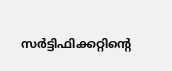സര്‍ട്ടിഫിക്കറ്റിന്റെ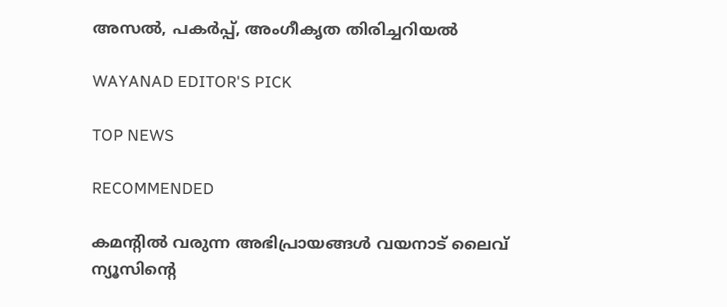അസല്‍, പകര്‍പ്പ്, അംഗീകൃത തിരിച്ചറിയല്‍

WAYANAD EDITOR'S PICK

TOP NEWS

RECOMMENDED

കമന്റിൽ വരുന്ന അഭിപ്രായങ്ങൾ വയനാട് ലൈവ് ന്യൂസിന്റെ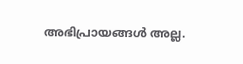അഭിപ്രായങ്ങൾ അല്ല.